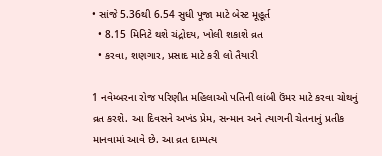• સાંજે 5.36થી 6.54 સુધી પૂજા માટે બેસ્ટ મૂહૂર્ત
  • 8.15 મિનિટે થશે ચંદ્રોદય, ખોલી શકાશે વ્રત
  • કરવા, શણગાર, પ્રસાદ માટે કરી લો તૈયારી

1 નવેમ્બરના રોજ પરિણીત મહિલાઓ પતિની લાંબી ઉંમર માટે કરવા ચોથનું વ્રત કરશે. આ દિવસને અખંડ પ્રેમ, સન્માન અને ત્યાગની ચેતનાનું પ્રતીક માનવામાં આવે છે. આ વ્રત દામ્પત્ય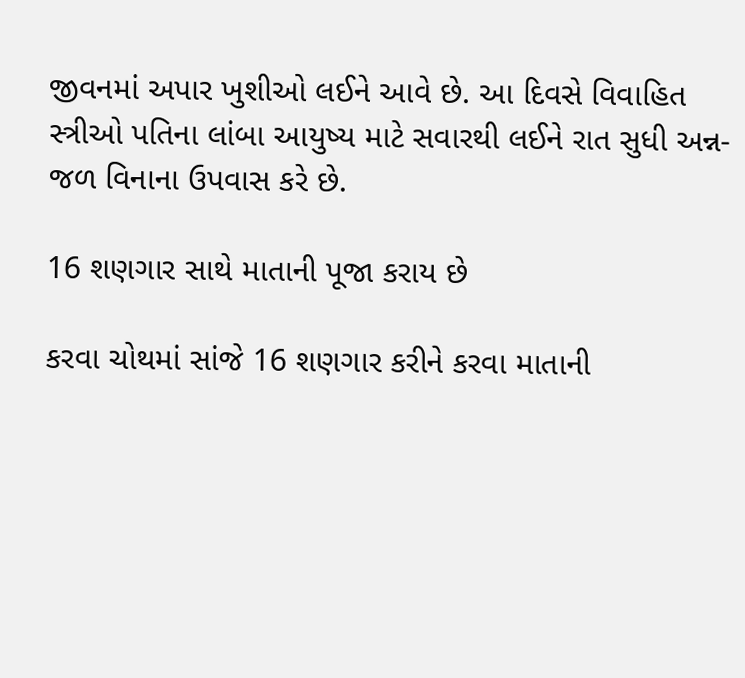જીવનમાં અપાર ખુશીઓ લઈને આવે છે. આ દિવસે વિવાહિત સ્ત્રીઓ પતિના લાંબા આયુષ્ય માટે સવારથી લઈને રાત સુધી અન્ન-જળ વિનાના ઉપવાસ કરે છે.

16 શણગાર સાથે માતાની પૂજા કરાય છે

કરવા ચોથમાં સાંજે 16 શણગાર કરીને કરવા માતાની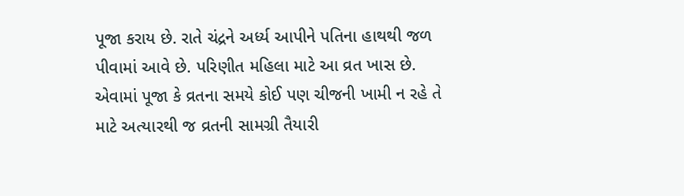પૂજા કરાય છે. રાતે ચંદ્રને અર્ધ્ય આપીને પતિના હાથથી જળ પીવામાં આવે છે. પરિણીત મહિલા માટે આ વ્રત ખાસ છે. એવામાં પૂજા કે વ્રતના સમયે કોઈ પણ ચીજની ખામી ન રહે તે માટે અત્યારથી જ વ્રતની સામગ્રી તૈયારી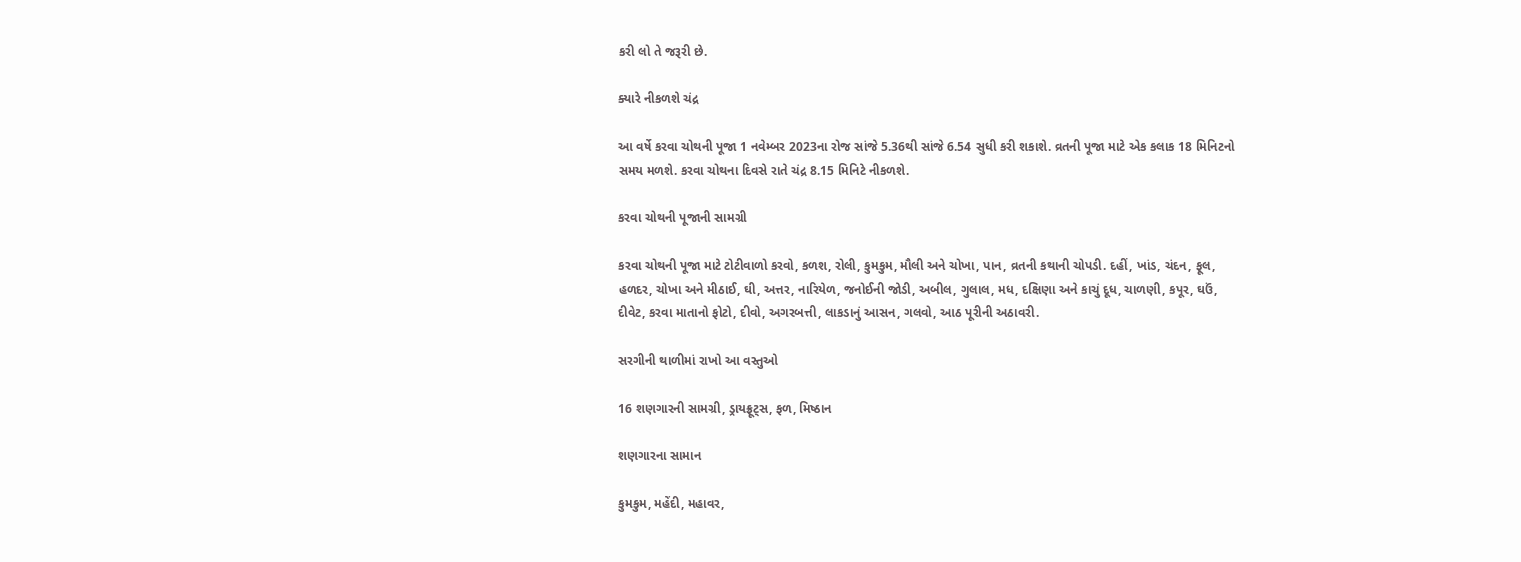કરી લો તે જરૂરી છે.

ક્યારે નીકળશે ચંદ્ર

આ વર્ષે કરવા ચોથની પૂજા 1 નવેમ્બર 2023ના રોજ સાંજે 5.36થી સાંજે 6.54 સુધી કરી શકાશે. વ્રતની પૂજા માટે એક કલાક 18 મિનિટનો સમય મળશે. કરવા ચોથના દિવસે રાતે ચંદ્ર 8.15 મિનિટે નીકળશે.

કરવા ચોથની પૂજાની સામગ્રી

કરવા ચોથની પૂજા માટે ટોટીવાળો કરવો, કળશ, રોલી, કુમકુમ, મૌલી અને ચોખા, પાન, વ્રતની કથાની ચોપડી. દહીં, ખાંડ, ચંદન, ફૂલ, હળદર, ચોખા અને મીઠાઈ, ઘી, અત્તર, નારિયેળ, જનોઈની જોડી, અબીલ, ગુલાલ, મધ, દક્ષિણા અને કાચું દૂધ, ચાળણી, કપૂર, ઘઉં, દીવેટ, કરવા માતાનો ફોટો, દીવો, અગરબત્તી, લાકડાનું આસન, ગલવો, આઠ પૂરીની અઠાવરી.

સરગીની થાળીમાં રાખો આ વસ્તુઓ

16 શણગારની સામગ્રી, ડ્રાયફ્રૂટ્સ, ફળ, મિષ્ઠાન

શણગારના સામાન

કુમકુમ, મહેંદી, મહાવર,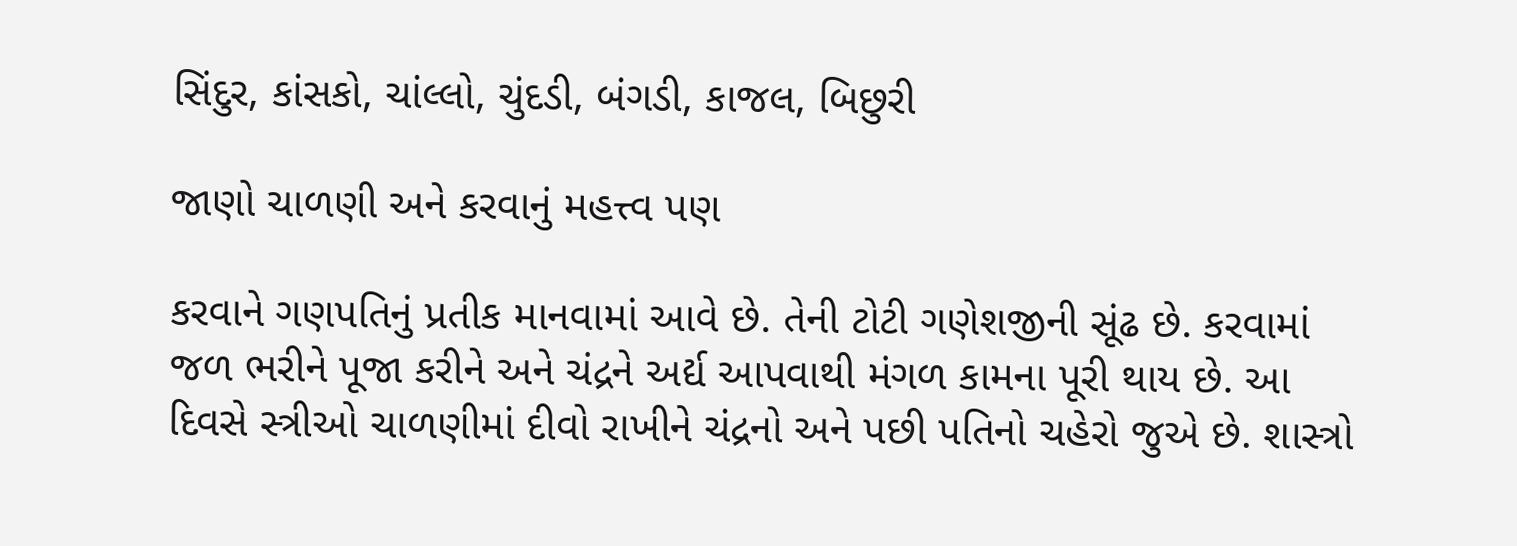સિંદુર, કાંસકો, ચાંલ્લો, ચુંદડી, બંગડી, કાજલ, બિછુરી

જાણો ચાળણી અને કરવાનું મહત્ત્વ પણ

કરવાને ગણપતિનું પ્રતીક માનવામાં આવે છે. તેની ટોટી ગણેશજીની સૂંઢ છે. કરવામાં જળ ભરીને પૂજા કરીને અને ચંદ્રને અર્દ્ય આપવાથી મંગળ કામના પૂરી થાય છે. આ દિવસે સ્ત્રીઓ ચાળણીમાં દીવો રાખીને ચંદ્રનો અને પછી પતિનો ચહેરો જુએ છે. શાસ્ત્રો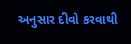અનુસાર દીવો કરવાથી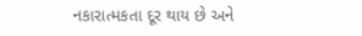નકારાત્મકતા દૂર થાય છે અને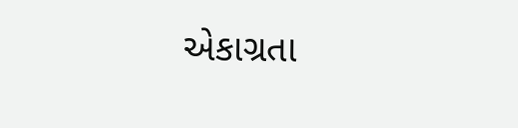એકાગ્રતા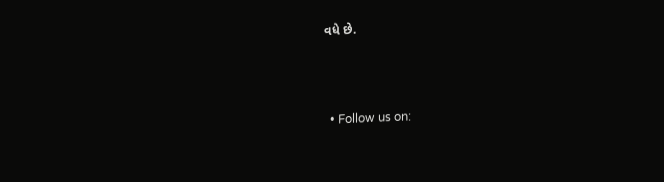વધે છે.



  • Follow us on: